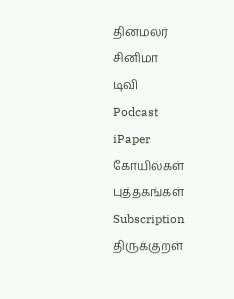தினமலர்
சினிமா
டிவி
Podcast
iPaper
கோயில்கள்
புத்தகங்கள்
Subscription
திருக்குறள்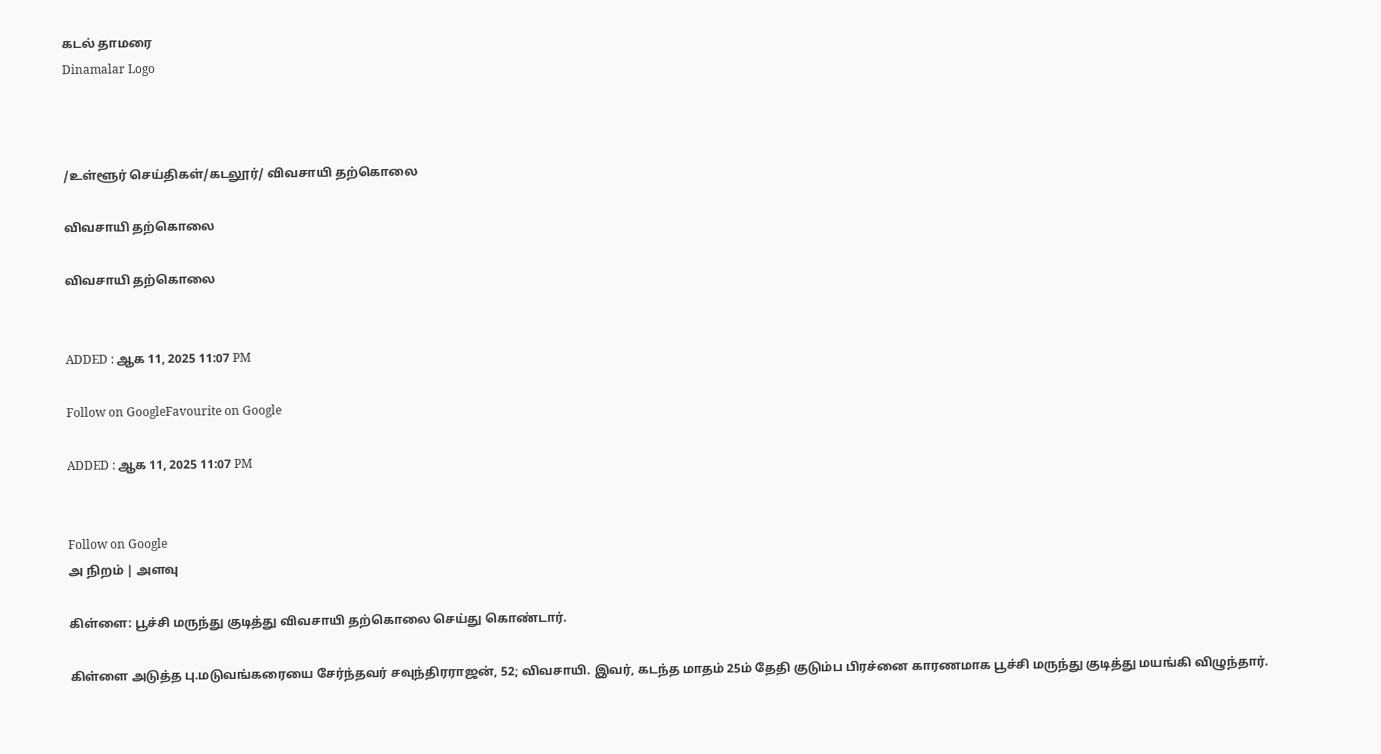கடல் தாமரை
Dinamalar Logo



/உள்ளூர் செய்திகள்/கடலூர்/ விவசாயி தற்கொலை

விவசாயி தற்கொலை

விவசாயி தற்கொலை


ADDED : ஆக 11, 2025 11:07 PM

Follow on GoogleFavourite on Google

ADDED : ஆக 11, 2025 11:07 PM


Follow on Google
அ நிறம் | அளவு

கிள்ளை: பூச்சி மருந்து குடித்து விவசாயி தற்கொலை செய்து கொண்டார்.

கிள்ளை அடுத்த பு.மடுவங்கரையை சேர்ந்தவர் சவுந்திரராஜன், 52; விவசாயி. இவர், கடந்த மாதம் 25ம் தேதி குடும்ப பிரச்னை காரணமாக பூச்சி மருந்து குடித்து மயங்கி விழுந்தார்.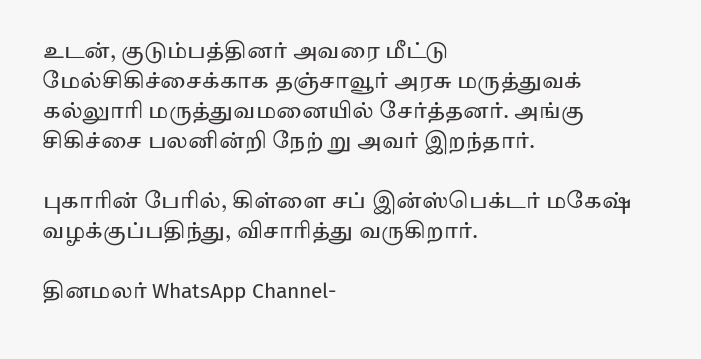உடன், குடும்பத்தினர் அவரை மீட்டு மேல்சிகிச்சைக்காக தஞ்சாவூர் அரசு மருத்துவக் கல்லுாரி மருத்துவமனையில் சேர்த்தனர். அங்கு சிகிச்சை பலனின்றி நேற் று அவர் இறந்தார்.

புகாரின் பேரில், கிள்ளை சப் இன்ஸ்பெக்டர் மகேஷ் வழக்குப்பதிந்து, விசாரித்து வருகிறார்.

தினமலர் WhatsApp Channel-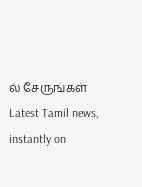ல் சேருங்கள்
Latest Tamil news, instantly on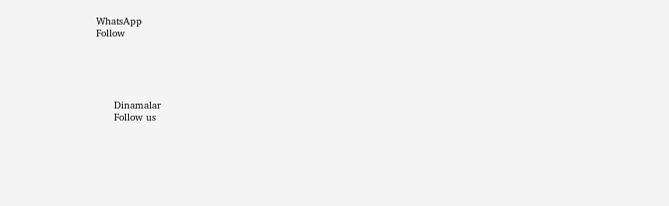WhatsApp
Follow





      Dinamalar
      Follow us